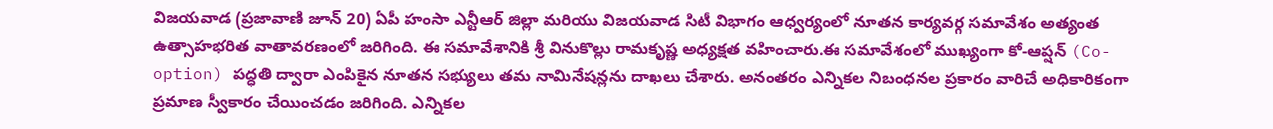విజయవాడ (ప్రజావాణి జూన్ 20) ఏపీ హంసా ఎన్టీఆర్ జిల్లా మరియు విజయవాడ సిటీ విభాగం ఆధ్వర్యంలో నూతన కార్యవర్గ సమావేశం అత్యంత ఉత్సాహభరిత వాతావరణంలో జరిగింది. ఈ సమావేశానికి శ్రీ వినుకొల్లు రామకృష్ణ అధ్యక్షత వహించారు.ఈ సమావేశంలో ముఖ్యంగా కో-ఆప్షన్ (Co-option) పద్ధతి ద్వారా ఎంపికైన నూతన సభ్యులు తమ నామినేషన్లను దాఖలు చేశారు. అనంతరం ఎన్నికల నిబంధనల ప్రకారం వారిచే అధికారికంగా ప్రమాణ స్వీకారం చేయించడం జరిగింది. ఎన్నికల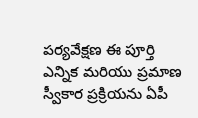పర్యవేక్షణ ఈ పూర్తి ఎన్నిక మరియు ప్రమాణ స్వీకార ప్రక్రియను ఏపీ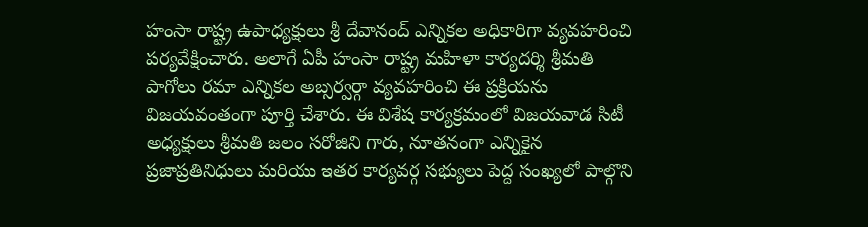హంసా రాష్ట్ర ఉపాధ్యక్షులు శ్రీ దేవానంద్ ఎన్నికల అధికారిగా వ్యవహరించి పర్యవేక్షించారు. అలాగే ఏపీ హంసా రాష్ట్ర మహిళా కార్యదర్శి శ్రీమతి పాగోలు రమా ఎన్నికల అబ్సర్వర్గా వ్యవహరించి ఈ ప్రక్రియను విజయవంతంగా పూర్తి చేశారు. ఈ విశేష కార్యక్రమంలో విజయవాడ సిటీ అధ్యక్షులు శ్రీమతి జలం సరోజిని గారు, నూతనంగా ఎన్నికైన ప్రజాప్రతినిధులు మరియు ఇతర కార్యవర్గ సభ్యులు పెద్ద సంఖ్యలో పాల్గొని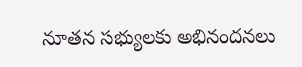నూతన సభ్యులకు అభినందనలు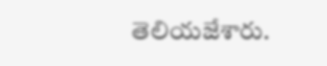తెలియజేశారు.